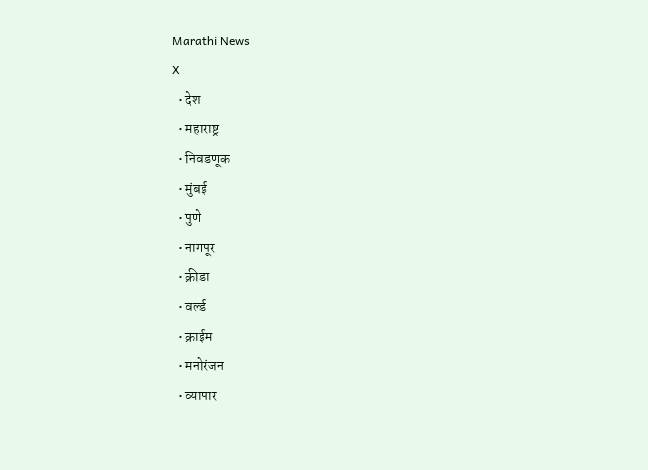Marathi News
X
  • देश
  • महाराष्ट्र
  • निवडणूक
  • मुंबई
  • पुणे
  • नागपूर
  • क्रीडा
  • वर्ल्ड
  • क्राईम
  • मनोरंजन
  • व्यापार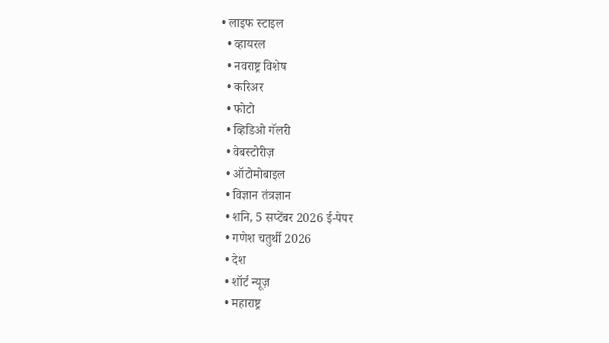• लाइफ स्टाइल
  • व्हायरल
  • नवराष्ट्र विशेष
  • करिअर
  • फोटो
  • व्हिडिओ गॅलरी
  • वेबस्टोरीज़
  • ऑटोमोबाइल
  • विज्ञान तंत्रज्ञान
  • शनि, 5 सप्टेंबर 2026 ई-पेपर
  • गणेश चतुर्थी 2026
  • देश
  • शॉर्ट न्यूज़
  • महाराष्ट्र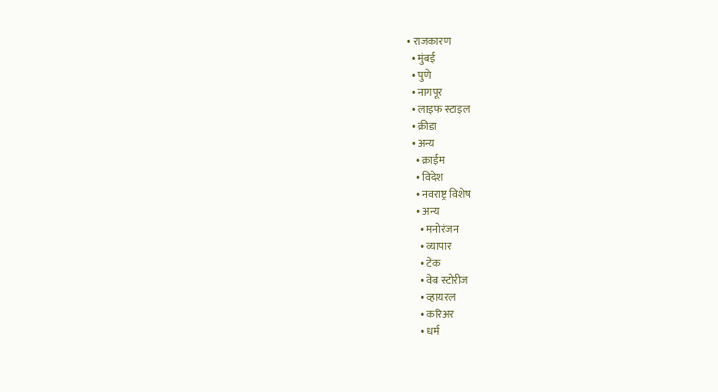• राजकारण
  • मुंबई
  • पुणे
  • नागपूर
  • लाइफ स्टाइल
  • क्रीडा
  • अन्य
    • क्राईम
    • विदेश
    • नवराष्ट्र विशेष
    • अन्य
      • मनोरंजन
      • व्यापार
      • टेक
      • वेब स्टोरीज
      • व्हायरल
      • करिअर
      • धर्म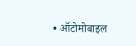• ऑटोमोबाइल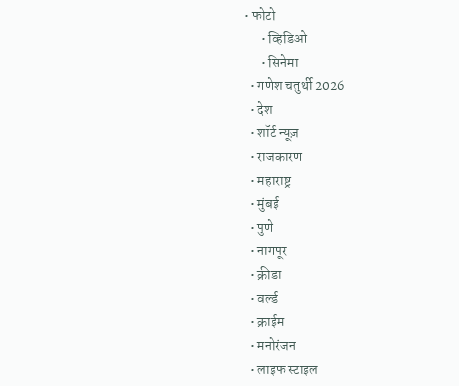• फोटो
      • व्हिडिओ
      • सिनेमा
  • गणेश चतुर्थी 2026
  • देश
  • शॉर्ट न्यूज़
  • राजकारण
  • महाराष्ट्र
  • मुंबई
  • पुणे
  • नागपूर
  • क्रीडा
  • वर्ल्ड
  • क्राईम
  • मनोरंजन
  • लाइफ स्टाइल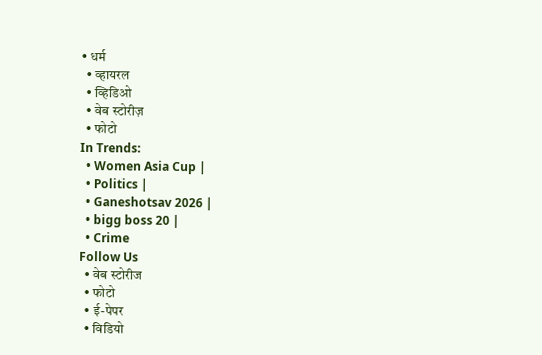• धर्म
  • व्हायरल
  • व्हिडिओ
  • वेब स्टोरीज़
  • फोटो
In Trends:
  • Women Asia Cup |
  • Politics |
  • Ganeshotsav 2026 |
  • bigg boss 20 |
  • Crime
Follow Us
  • वेब स्टोरीज
  • फोटो
  • ई-पेपर
  • विडियो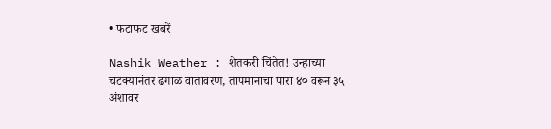• फटाफट खबरें

Nashik Weather : शेतकरी चिंतेत! उन्हाच्या चटक्यानंतर ढगाळ वातावरण, तापमानाचा पारा ४० वरून ३५ अंशावर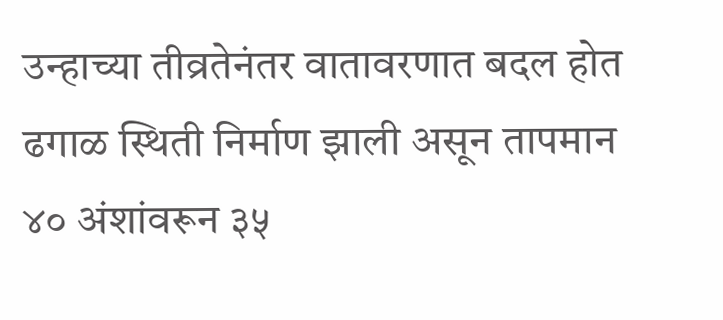उन्हाच्या तीव्रतेनंतर वातावरणात बदल होत ढगाळ स्थिती निर्माण झाली असून तापमान ४० अंशांवरून ३५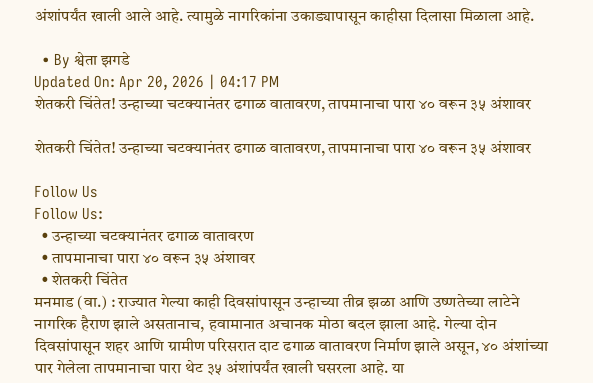अंशांपर्यंत खाली आले आहे. त्यामुळे नागरिकांना उकाड्यापासून काहीसा दिलासा मिळाला आहे.

  • By श्वेता झगडे
Updated On: Apr 20, 2026 | 04:17 PM
शेतकरी चिंतेत! उन्हाच्या चटक्यानंतर ढगाळ वातावरण, तापमानाचा पारा ४० वरून ३५ अंशावर

शेतकरी चिंतेत! उन्हाच्या चटक्यानंतर ढगाळ वातावरण, तापमानाचा पारा ४० वरून ३५ अंशावर

Follow Us
Follow Us:
  • उन्हाच्या चटक्यानंतर ढगाळ वातावरण
  • तापमानाचा पारा ४० वरून ३५ अंशावर
  • शेतकरी चिंतेत
मनमाड (वा.) : राज्यात गेल्या काही दिवसांपासून उन्हाच्या तीव्र झळा आणि उष्णतेच्या लाटेने नागरिक हैराण झाले असतानाच, हवामानात अचानक मोठा बदल झाला आहे. गेल्या दोन दिवसांपासून शहर आणि ग्रामीण परिसरात दाट ढगाळ वातावरण निर्माण झाले असून, ४० अंशांच्या पार गेलेला तापमानाचा पारा थेट ३५ अंशांपर्यंत खाली घसरला आहे. या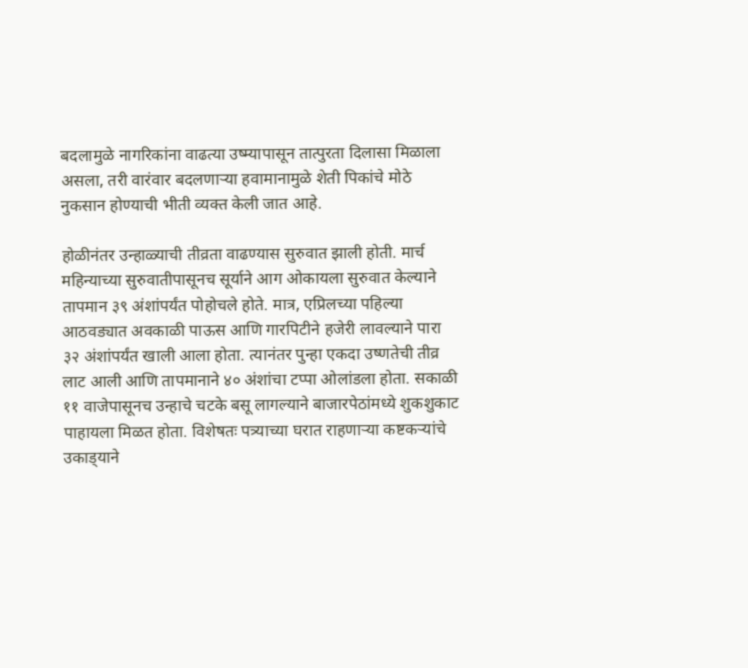बदलामुळे नागरिकांना वाढत्या उष्म्यापासून तात्पुरता दिलासा मिळाला असला, तरी वारंवार बदलणाऱ्या हवामानामुळे शेती पिकांचे मोठे नुकसान होण्याची भीती व्यक्त केली जात आहे.

होळीनंतर उन्हाळ्याची तीव्रता वाढण्यास सुरुवात झाली होती. मार्च महिन्याच्या सुरुवातीपासूनच सूर्याने आग ओकायला सुरुवात केल्याने तापमान ३९ अंशांपर्यंत पोहोचले होते. मात्र, एप्रिलच्या पहिल्या आठवड्यात अवकाळी पाऊस आणि गारपिटीने हजेरी लावल्याने पारा ३२ अंशांपर्यंत खाली आला होता. त्यानंतर पुन्हा एकदा उष्णतेची तीव्र लाट आली आणि तापमानाने ४० अंशांचा टप्पा ओलांडला होता. सकाळी ११ वाजेपासूनच उन्हाचे चटके बसू लागल्याने बाजारपेठांमध्ये शुकशुकाट पाहायला मिळत होता. विशेषतः पत्र्याच्या घरात राहणाऱ्या कष्टकऱ्यांचे उकाड्‌याने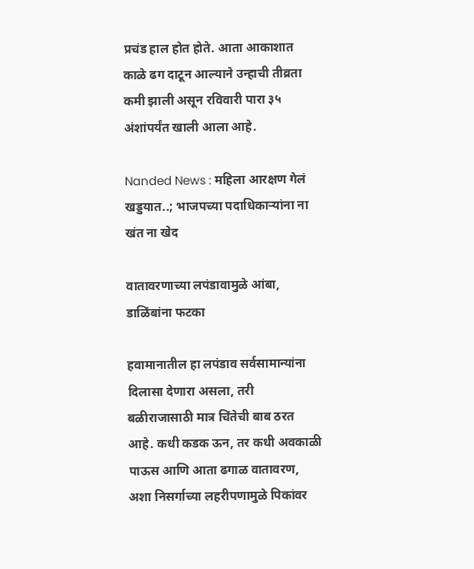प्रचंड हाल होत होते. आता आकाशात काळे ढग दाटून आल्याने उन्हाची तीव्रता कमी झाली असून रविवारी पारा ३५ अंशांपर्यंत खाली आला आहे.

Nanded News : महिला आरक्षण गेलं खड्डयात..; भाजपच्या पदाधिकाऱ्यांना ना खंत ना खेद

वातावरणाच्या लपंडावामुळे आंबा, डाळिंबांना फटका

हवामानातील हा लपंडाव सर्वसामान्यांना दिलासा देणारा असला, तरी बळीराजासाठी मात्र चिंतेची बाब ठरत आहे. कधी कडक ऊन, तर कधी अवकाळी पाऊस आणि आता ढगाळ वातावरण, अशा निसर्गाच्या लहरीपणामुळे पिकांवर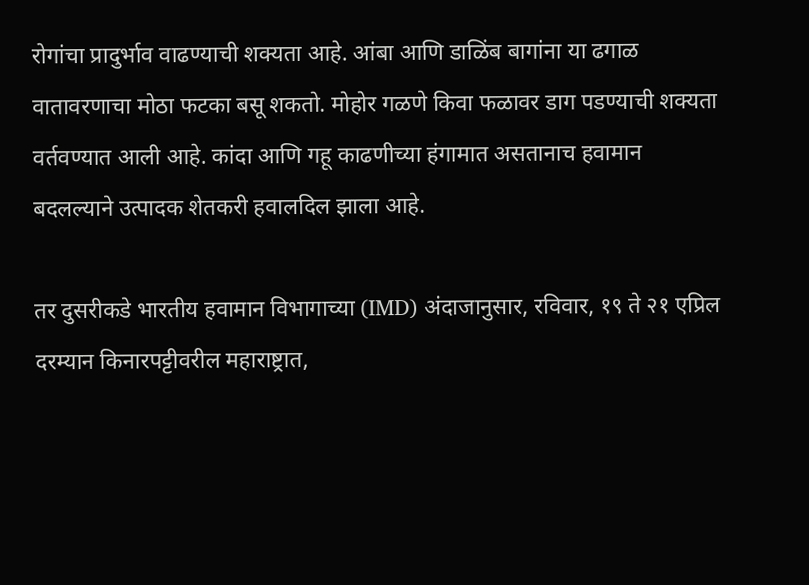रोगांचा प्रादुर्भाव वाढण्याची शक्यता आहे. आंबा आणि डाळिंब बागांना या ढगाळ वातावरणाचा मोठा फटका बसू शकतो. मोहोर गळणे किवा फळावर डाग पडण्याची शक्यता वर्तवण्यात आली आहे. कांदा आणि गहू काढणीच्या हंगामात असतानाच हवामान बदलल्याने उत्पादक शेतकरी हवालदिल झाला आहे.

तर दुसरीकडे भारतीय हवामान विभागाच्या (IMD) अंदाजानुसार, रविवार, १९ ते २१ एप्रिल दरम्यान किनारपट्टीवरील महाराष्ट्रात,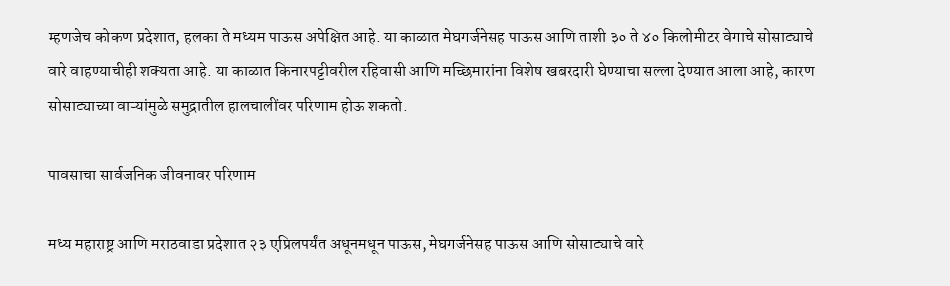म्हणजेच कोकण प्रदेशात, हलका ते मध्यम पाऊस अपेक्षित आहे. या काळात मेघगर्जनेसह पाऊस आणि ताशी ३० ते ४० किलोमीटर वेगाचे सोसाट्याचे वारे वाहण्याचीही शक्यता आहे. या काळात किनारपट्टीवरील रहिवासी आणि मच्छिमारांना विशेष खबरदारी घेण्याचा सल्ला देण्यात आला आहे, कारण सोसाट्याच्या वाऱ्यांमुळे समुद्रातील हालचालींवर परिणाम होऊ शकतो.

पावसाचा सार्वजनिक जीवनावर परिणाम

मध्य महाराष्ट्र आणि मराठवाडा प्रदेशात २३ एप्रिलपर्यंत अधूनमधून पाऊस, मेघगर्जनेसह पाऊस आणि सोसाट्याचे वारे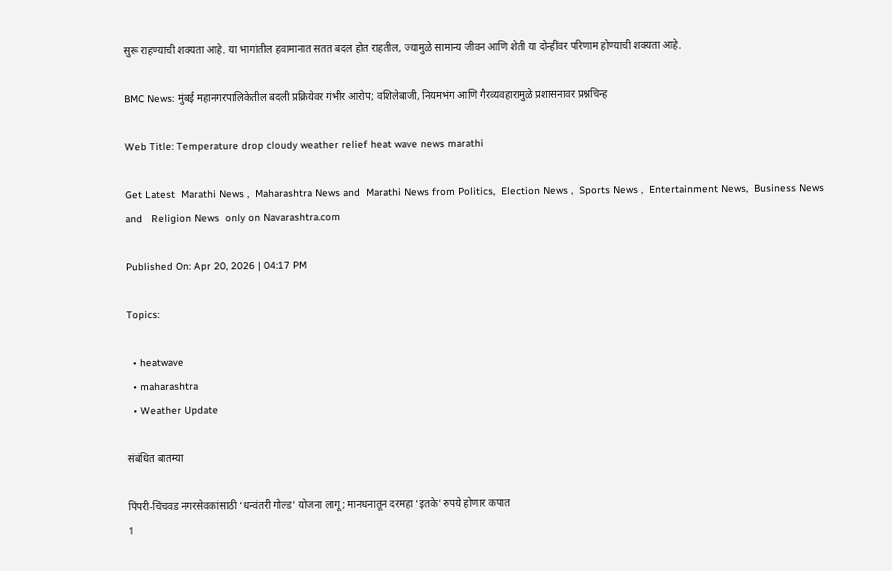सुरू राहण्याची शक्यता आहे. या भागांतील हवामानात सतत बदल होत राहतील, ज्यामुळे सामान्य जीवन आणि शेती या दोन्हींवर परिणाम होण्याची शक्यता आहे.

BMC News: मुंबई महानगरपालिकेतील बदली प्रक्रियेवर गंभीर आरोप; वशिलेबाजी, नियमभंग आणि गैरव्यवहारामुळे प्रशासनावर प्रश्नचिन्ह

Web Title: Temperature drop cloudy weather relief heat wave news marathi

Get Latest  Marathi News ,  Maharashtra News and  Marathi News from Politics,  Election News ,  Sports News ,  Entertainment News,  Business News and   Religion News  only on Navarashtra.com

Published On: Apr 20, 2026 | 04:17 PM

Topics:

  • heatwave
  • maharashtra
  • Weather Update

संबंधित बातम्या

पिंपरी-चिंचवड नगरसेवकांसाठी ‘धन्वंतरी गोल्ड’ योजना लागू; मानधनातून दरमहा ‘इतके’ रुपये होणार कपात
1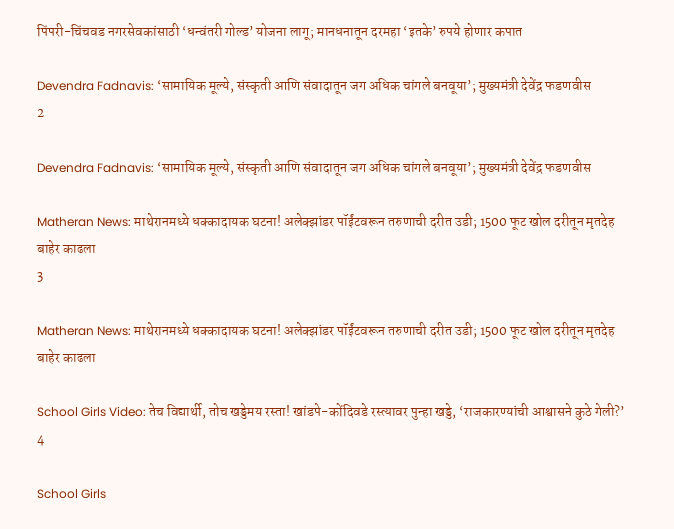पिंपरी-चिंचवड नगरसेवकांसाठी ‘धन्वंतरी गोल्ड’ योजना लागू; मानधनातून दरमहा ‘इतके’ रुपये होणार कपात

Devendra Fadnavis: ‘सामायिक मूल्ये, संस्कृती आणि संवादातून जग अधिक चांगले बनवूया’; मुख्यमंत्री देवेंद्र फडणवीस
2

Devendra Fadnavis: ‘सामायिक मूल्ये, संस्कृती आणि संवादातून जग अधिक चांगले बनवूया’; मुख्यमंत्री देवेंद्र फडणवीस

Matheran News: माथेरानमध्ये धक्कादायक घटना! अलेक्झांडर पॉईंटवरून तरुणाची दरीत उडी; 1500 फूट खोल दरीतून मृतदेह बाहेर काढला
3

Matheran News: माथेरानमध्ये धक्कादायक घटना! अलेक्झांडर पॉईंटवरून तरुणाची दरीत उडी; 1500 फूट खोल दरीतून मृतदेह बाहेर काढला

School Girls Video: तेच विद्यार्थी, तोच खड्डेमय रस्ता! खांडपे-कोंदिवडे रस्त्यावर पुन्हा खड्डे, ‘राजकारण्यांची आश्वासने कुठे गेली?’
4

School Girls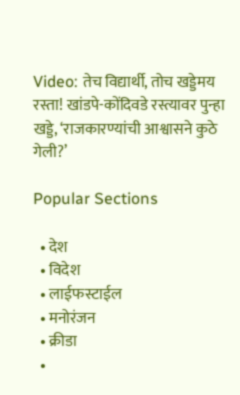Video: तेच विद्यार्थी, तोच खड्डेमय रस्ता! खांडपे-कोंदिवडे रस्त्यावर पुन्हा खड्डे, ‘राजकारण्यांची आश्वासने कुठे गेली?’

Popular Sections

  • देश
  • विदेश
  • लाईफस्टाईल
  • मनोरंजन
  • क्रीडा
  •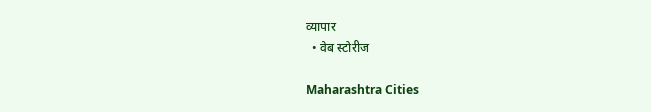व्यापार
  • वेब स्टोरीज

Maharashtra Cities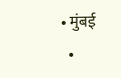• मुंबई
  •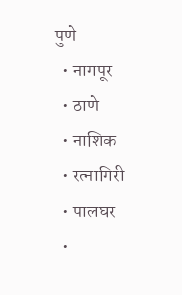पुणे
  • नागपूर
  • ठाणे
  • नाशिक
  • रत्नागिरी
  • पालघर
  •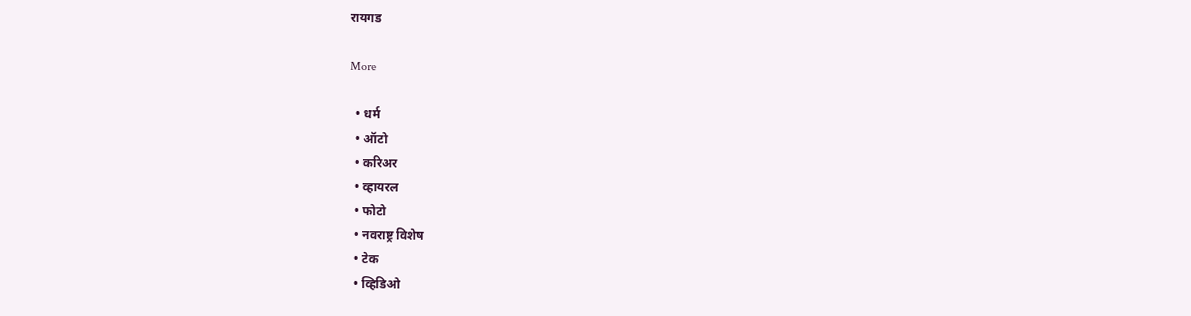रायगड

More

  • धर्म
  • ऑटो
  • करिअर
  • व्हायरल
  • फोटो
  • नवराष्ट्र विशेष
  • टेक
  • व्हिडिओ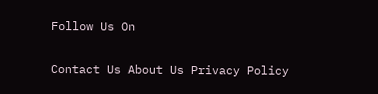Follow Us On

Contact Us About Us Privacy Policy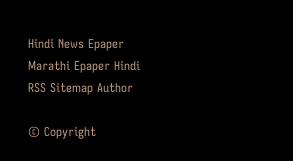Hindi News Epaper Marathi Epaper Hindi RSS Sitemap Author

© Copyright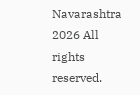Navarashtra 2026 All rights reserved.